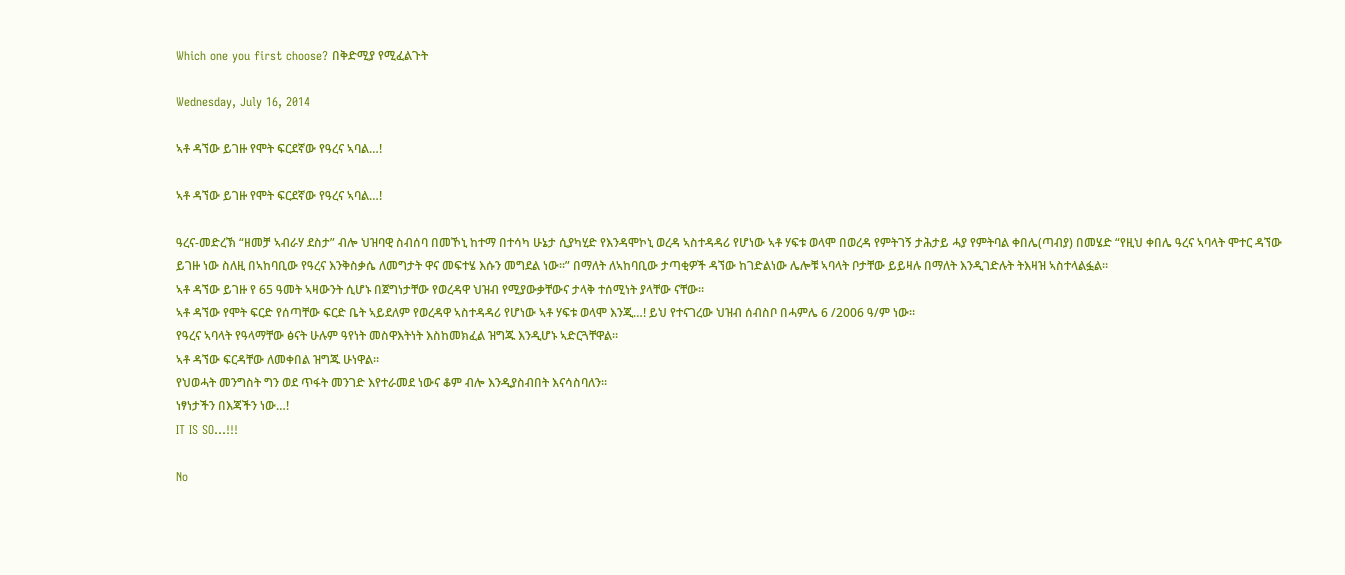Which one you first choose? በቅድሚያ የሚፈልጉት

Wednesday, July 16, 2014

ኣቶ ዳኘው ይገዙ የሞት ፍርደኛው የዓረና ኣባል…!

ኣቶ ዳኘው ይገዙ የሞት ፍርደኛው የዓረና ኣባል…!

ዓረና-መድረኽ “ዘመቻ ኣብራሃ ደስታ” ብሎ ህዝባዊ ስብሰባ በመኾኒ ከተማ በተሳካ ሁኔታ ሲያካሂድ የእንዳሞኮኒ ወረዳ ኣስተዳዳሪ የሆነው ኣቶ ሃፍቱ ወላሞ በወረዳ የምትገኝ ታሕታይ ሓያ የምትባል ቀበሌ(ጣብያ) በመሄድ “የዚህ ቀበሌ ዓረና ኣባላት ሞተር ዳኘው ይገዙ ነው ስለዚ በኣከባቢው የዓረና እንቅስቃሴ ለመግታት ዋና መፍተሄ እሱን መግደል ነው።” በማለት ለኣከባቢው ታጣቂዎች ዳኘው ከገድልነው ሌሎቹ ኣባላት ቦታቸው ይይዛሉ በማለት እንዲገድሉት ትእዛዝ ኣስተላልፏል።
ኣቶ ዳኘው ይገዙ የ 65 ዓመት ኣዛውንት ሲሆኑ በጀግነታቸው የወረዳዋ ህዝብ የሚያውቃቸውና ታላቅ ተሰሚነት ያላቸው ናቸው።
ኣቶ ዳኘው የሞት ፍርድ የሰጣቸው ፍርድ ቤት ኣይደለም የወረዳዋ ኣስተዳዳሪ የሆነው ኣቶ ሃፍቱ ወላሞ እንጂ…! ይህ የተናገረው ህዝብ ሰብስቦ በሓምሌ 6 /2006 ዓ/ም ነው።
የዓረና ኣባላት የዓላማቸው ፅናት ሁሉም ዓየነት መስዋእትነት እስከመክፈል ዝግጁ እንዲሆኑ ኣድርጓቸዋል።
ኣቶ ዳኘው ፍርዳቸው ለመቀበል ዝግጁ ሁነዋል።
የህወሓት መንግስት ግን ወደ ጥፋት መንገድ እየተራመደ ነውና ቆም ብሎ እንዲያስብበት እናሳስባለን።
ነፃነታችን በእጃችን ነው…!
IT IS SO…!!!

No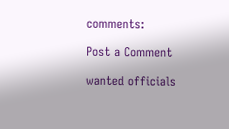comments:

Post a Comment

wanted officials